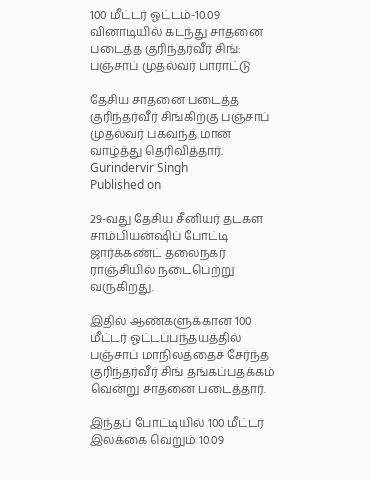100 மீட்டர் ஓட்டம்-10.09 வினாடியில் கடந்து சாதனை படைத்த குரிந்தர்வீர் சிங்: பஞ்சாப் முதல்வர் பாராட்டு

தேசிய சாதனை படைத்த குரிந்தர்வீர் சிங்கிற்கு பஞ்சாப் முதல்வர் பகவந்த் மான் வாழ்த்து தெரிவித்தார்.
Gurindervir Singh
Published on

29-வது தேசிய சீனியர் தடகள சாம்பியன்ஷிப் போட்டி ஜார்க்கண்ட் தலைநகர் ராஞ்சியில் நடைபெற்று வருகிறது.

இதில் ஆண்களுக்கான 100 மீட்டர் ஓட்டப்பந்தயத்தில் பஞ்சாப் மாநிலத்தைச் சேர்ந்த குரிந்தர்வீர் சிங் தங்கப்பதக்கம் வென்று சாதனை படைத்தார்.

இந்தப் போட்டியில் 100 மீட்டர் இலக்கை வெறும் 10.09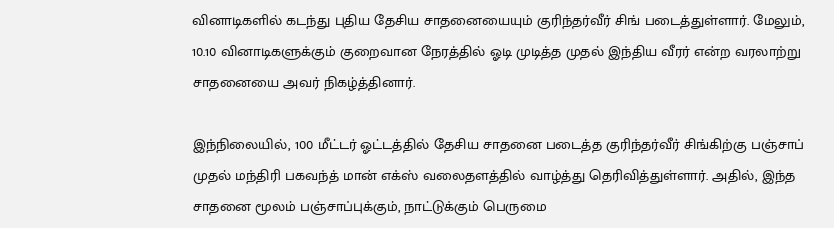வினாடிகளில் கடந்து புதிய தேசிய சாதனையையும் குரிந்தர்வீர் சிங் படைத்துள்ளார். மேலும், 10.10 வினாடிகளுக்கும் குறைவான நேரத்தில் ஓடி முடித்த முதல் இந்திய வீரர் என்ற வரலாற்று சாதனையை அவர் நிகழ்த்தினார்.

இந்நிலையில், 100 மீட்டர் ஓட்டத்தில் தேசிய சாதனை படைத்த குரிந்தர்வீர் சிங்கிற்கு பஞ்சாப் முதல் மந்திரி பகவந்த் மான் எக்ஸ் வலைதளத்தில் வாழ்த்து தெரிவித்துள்ளார். அதில், இந்த சாதனை மூலம் பஞ்சாப்புக்கும், நாட்டுக்கும் பெருமை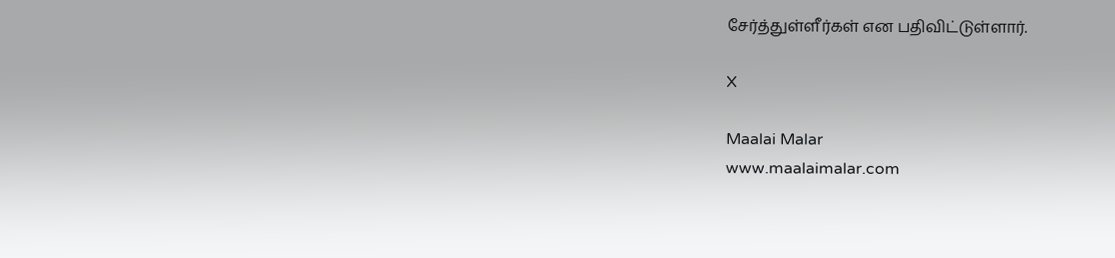சேர்த்துள்ளீர்கள் என பதிவிட்டுள்ளார்.

X

Maalai Malar
www.maalaimalar.com